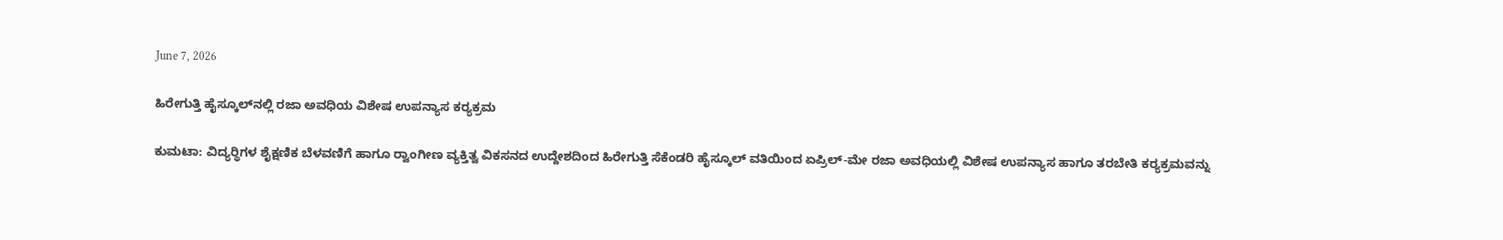June 7, 2026

ಹಿರೇಗುತ್ತಿ ಹೈಸ್ಕೂಲ್‌ನಲ್ಲಿ ರಜಾ ಅವಧಿಯ ವಿಶೇಷ ಉಪನ್ಯಾಸ ಕರ‍್ಯಕ್ರಮ

ಕುಮಟಾ: ವಿದ್ಯರ‍್ಥಿಗಳ ಶೈಕ್ಷಣಿಕ ಬೆಳವಣಿಗೆ ಹಾಗೂ ರ‍್ವಾಂಗೀಣ ವ್ಯಕ್ತಿತ್ವ ವಿಕಸನದ ಉದ್ದೇಶದಿಂದ ಹಿರೇಗುತ್ತಿ ಸೆಕೆಂಡರಿ ಹೈಸ್ಕೂಲ್ ವತಿಯಿಂದ ಏಪ್ರಿಲ್-ಮೇ ರಜಾ ಅವಧಿಯಲ್ಲಿ ವಿಶೇಷ ಉಪನ್ಯಾಸ ಹಾಗೂ ತರಬೇತಿ ಕರ‍್ಯಕ್ರಮವನ್ನು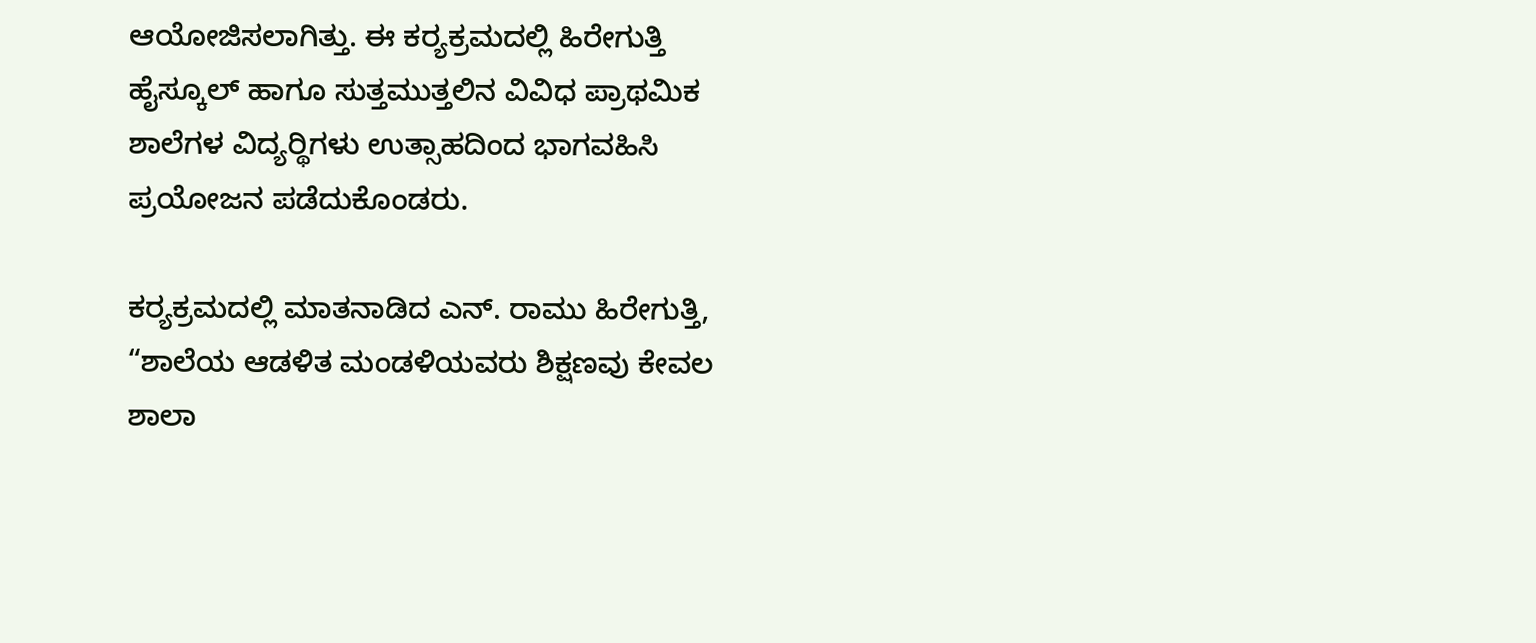ಆಯೋಜಿಸಲಾಗಿತ್ತು. ಈ ಕರ‍್ಯಕ್ರಮದಲ್ಲಿ ಹಿರೇಗುತ್ತಿ ಹೈಸ್ಕೂಲ್ ಹಾಗೂ ಸುತ್ತಮುತ್ತಲಿನ ವಿವಿಧ ಪ್ರಾಥಮಿಕ ಶಾಲೆಗಳ ವಿದ್ಯರ‍್ಥಿಗಳು ಉತ್ಸಾಹದಿಂದ ಭಾಗವಹಿಸಿ ಪ್ರಯೋಜನ ಪಡೆದುಕೊಂಡರು.

ಕರ‍್ಯಕ್ರಮದಲ್ಲಿ ಮಾತನಾಡಿದ ಎನ್. ರಾಮು ಹಿರೇಗುತ್ತಿ, “ಶಾಲೆಯ ಆಡಳಿತ ಮಂಡಳಿಯವರು ಶಿಕ್ಷಣವು ಕೇವಲ ಶಾಲಾ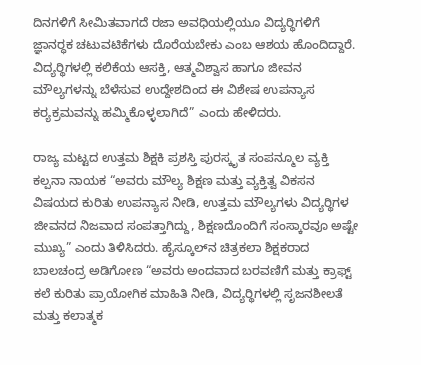ದಿನಗಳಿಗೆ ಸೀಮಿತವಾಗದೆ ರಜಾ ಅವಧಿಯಲ್ಲಿಯೂ ವಿದ್ಯರ‍್ಥಿಗಳಿಗೆ ಜ್ಞಾನರ‍್ಧಕ ಚಟುವಟಿಕೆಗಳು ದೊರೆಯಬೇಕು ಎಂಬ ಆಶಯ ಹೊಂದಿದ್ದಾರೆ. ವಿದ್ಯರ‍್ಥಿಗಳಲ್ಲಿ ಕಲಿಕೆಯ ಆಸಕ್ತಿ, ಆತ್ಮವಿಶ್ವಾಸ ಹಾಗೂ ಜೀವನ ಮೌಲ್ಯಗಳನ್ನು ಬೆಳೆಸುವ ಉದ್ದೇಶದಿಂದ ಈ ವಿಶೇಷ ಉಪನ್ಯಾಸ ಕರ‍್ಯಕ್ರಮವನ್ನು ಹಮ್ಮಿಕೊಳ್ಳಲಾಗಿದೆ” ಎಂದು ಹೇಳಿದರು.

ರಾಜ್ಯ ಮಟ್ಟದ ಉತ್ತಮ ಶಿಕ್ಷಕಿ ಪ್ರಶಸ್ತಿ ಪುರಸ್ಕೃತ ಸಂಪನ್ಮೂಲ ವ್ಯಕ್ತಿ ಕಲ್ಪನಾ ನಾಯಕ “ಅವರು ಮೌಲ್ಯ ಶಿಕ್ಷಣ ಮತ್ತು ವ್ಯಕ್ತಿತ್ವ ವಿಕಸನ ವಿಷಯದ ಕುರಿತು ಉಪನ್ಯಾಸ ನೀಡಿ, ಉತ್ತಮ ಮೌಲ್ಯಗಳು ವಿದ್ಯರ‍್ಥಿಗಳ ಜೀವನದ ನಿಜವಾದ ಸಂಪತ್ತಾಗಿದ್ದು, ಶಿಕ್ಷಣದೊಂದಿಗೆ ಸಂಸ್ಕಾರವೂ ಅಷ್ಟೇ ಮುಖ್ಯ” ಎಂದು ತಿಳಿಸಿದರು. ಹೈಸ್ಕೂಲ್‌ನ ಚಿತ್ರಕಲಾ ಶಿಕ್ಷಕರಾದ ಬಾಲಚಂದ್ರ ಅಡಿಗೋಣ “ಅವರು ಅಂದವಾದ ಬರವಣಿಗೆ ಮತ್ತು ಕ್ರಾಫ್ಟ್ ಕಲೆ ಕುರಿತು ಪ್ರಾಯೋಗಿಕ ಮಾಹಿತಿ ನೀಡಿ, ವಿದ್ಯರ‍್ಥಿಗಳಲ್ಲಿ ಸೃಜನಶೀಲತೆ ಮತ್ತು ಕಲಾತ್ಮಕ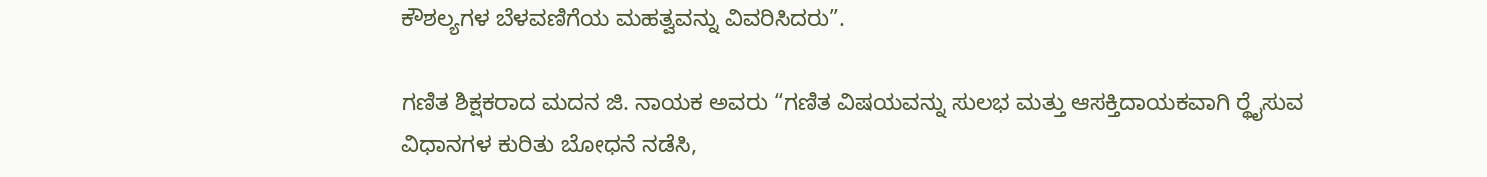ಕೌಶಲ್ಯಗಳ ಬೆಳವಣಿಗೆಯ ಮಹತ್ವವನ್ನು ವಿವರಿಸಿದರು”.

ಗಣಿತ ಶಿಕ್ಷಕರಾದ ಮದನ ಜಿ. ನಾಯಕ ಅವರು “ಗಣಿತ ವಿಷಯವನ್ನು ಸುಲಭ ಮತ್ತು ಆಸಕ್ತಿದಾಯಕವಾಗಿ ರ‍್ಥೈಸುವ ವಿಧಾನಗಳ ಕುರಿತು ಬೋಧನೆ ನಡೆಸಿ,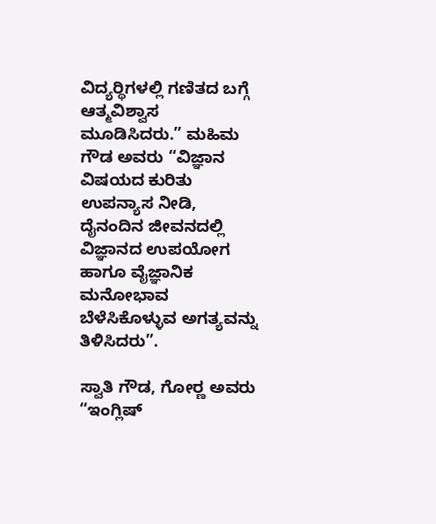ವಿದ್ಯರ‍್ಥಿಗಳಲ್ಲಿ ಗಣಿತದ ಬಗ್ಗೆ ಆತ್ಮವಿಶ್ವಾಸ ಮೂಡಿಸಿದರು.” ಮಹಿಮ ಗೌಡ ಅವರು “ವಿಜ್ಞಾನ ವಿಷಯದ ಕುರಿತು ಉಪನ್ಯಾಸ ನೀಡಿ, ದೈನಂದಿನ ಜೀವನದಲ್ಲಿ ವಿಜ್ಞಾನದ ಉಪಯೋಗ ಹಾಗೂ ವೈಜ್ಞಾನಿಕ ಮನೋಭಾವ ಬೆಳೆಸಿಕೊಳ್ಳುವ ಅಗತ್ಯವನ್ನು ತಿಳಿಸಿದರು”.

ಸ್ವಾತಿ ಗೌಡ, ಗೋರ‍್ಣ ಅವರು “ಇಂಗ್ಲಿಷ್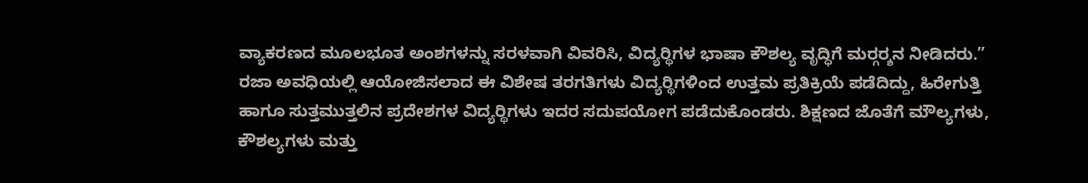ವ್ಯಾಕರಣದ ಮೂಲಭೂತ ಅಂಶಗಳನ್ನು ಸರಳವಾಗಿ ವಿವರಿಸಿ, ವಿದ್ಯರ‍್ಥಿಗಳ ಭಾಷಾ ಕೌಶಲ್ಯ ವೃದ್ಧಿಗೆ ಮರ‍್ಗರ‍್ಶನ ನೀಡಿದರು.” ರಜಾ ಅವಧಿಯಲ್ಲಿ ಆಯೋಜಿಸಲಾದ ಈ ವಿಶೇಷ ತರಗತಿಗಳು ವಿದ್ಯರ‍್ಥಿಗಳಿಂದ ಉತ್ತಮ ಪ್ರತಿಕ್ರಿಯೆ ಪಡೆದಿದ್ದು, ಹಿರೇಗುತ್ತಿ ಹಾಗೂ ಸುತ್ತಮುತ್ತಲಿನ ಪ್ರದೇಶಗಳ ವಿದ್ಯರ‍್ಥಿಗಳು ಇದರ ಸದುಪಯೋಗ ಪಡೆದುಕೊಂಡರು. ಶಿಕ್ಷಣದ ಜೊತೆಗೆ ಮೌಲ್ಯಗಳು, ಕೌಶಲ್ಯಗಳು ಮತ್ತು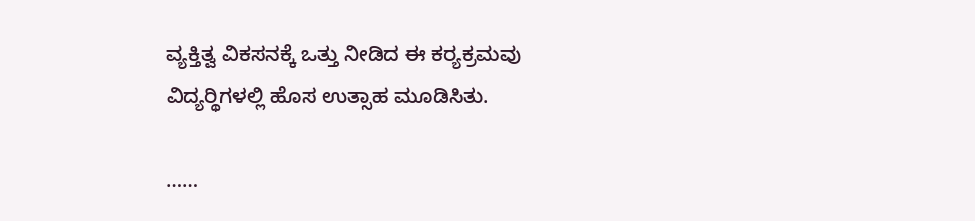ವ್ಯಕ್ತಿತ್ವ ವಿಕಸನಕ್ಕೆ ಒತ್ತು ನೀಡಿದ ಈ ಕರ‍್ಯಕ್ರಮವು ವಿದ್ಯರ‍್ಥಿಗಳಲ್ಲಿ ಹೊಸ ಉತ್ಸಾಹ ಮೂಡಿಸಿತು.

……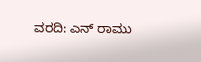ವರದಿ: ಎನ್ ರಾಮು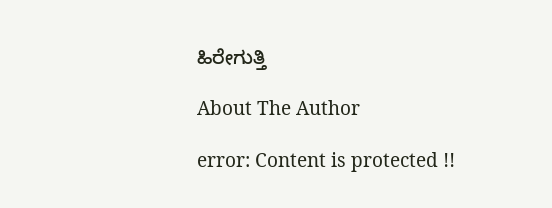ಹಿರೇಗುತ್ತಿ

About The Author

error: Content is protected !!